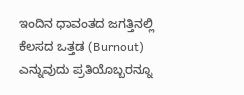ಇಂದಿನ ಧಾವಂತದ ಜಗತ್ತಿನಲ್ಲಿ ಕೆಲಸದ ಒತ್ತಡ (Burnout) ಎನ್ನುವುದು ಪ್ರತಿಯೊಬ್ಬರನ್ನೂ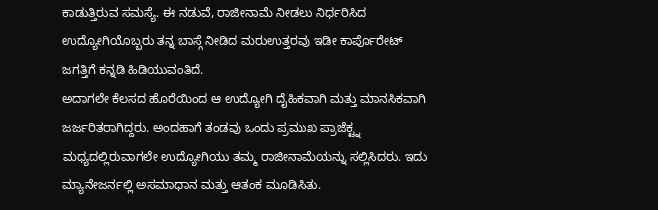ಕಾಡುತ್ತಿರುವ ಸಮಸ್ಯೆ. ಈ ನಡುವೆ, ರಾಜೀನಾಮೆ ನೀಡಲು ನಿರ್ಧರಿಸಿದ ಉದ್ಯೋಗಿಯೊಬ್ಬರು ತನ್ನ ಬಾಸ್ಗೆ ನೀಡಿದ ಮರುಉತ್ತರವು ಇಡೀ ಕಾರ್ಪೊರೇಟ್ ಜಗತ್ತಿಗೆ ಕನ್ನಡಿ ಹಿಡಿಯುವಂತಿದೆ.
ಅದಾಗಲೇ ಕೆಲಸದ ಹೊರೆಯಿಂದ ಆ ಉದ್ಯೋಗಿ ದೈಹಿಕವಾಗಿ ಮತ್ತು ಮಾನಸಿಕವಾಗಿ ಜರ್ಜರಿತರಾಗಿದ್ದರು. ಅಂದಹಾಗೆ ತಂಡವು ಒಂದು ಪ್ರಮುಖ ಪ್ರಾಜೆಕ್ಟ್ನ ಮಧ್ಯದಲ್ಲಿರುವಾಗಲೇ ಉದ್ಯೋಗಿಯು ತಮ್ಮ ರಾಜೀನಾಮೆಯನ್ನು ಸಲ್ಲಿಸಿದರು. ಇದು ಮ್ಯಾನೇಜರ್ನಲ್ಲಿ ಅಸಮಾಧಾನ ಮತ್ತು ಆತಂಕ ಮೂಡಿಸಿತು.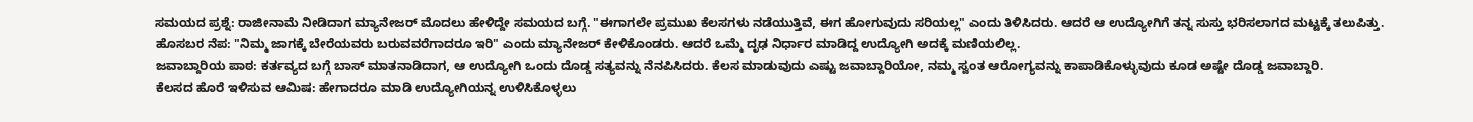ಸಮಯದ ಪ್ರಶ್ನೆ: ರಾಜೀನಾಮೆ ನೀಡಿದಾಗ ಮ್ಯಾನೇಜರ್ ಮೊದಲು ಹೇಳಿದ್ದೇ ಸಮಯದ ಬಗ್ಗೆ. "ಈಗಾಗಲೇ ಪ್ರಮುಖ ಕೆಲಸಗಳು ನಡೆಯುತ್ತಿವೆ, ಈಗ ಹೋಗುವುದು ಸರಿಯಲ್ಲ" ಎಂದು ತಿಳಿಸಿದರು. ಆದರೆ ಆ ಉದ್ಯೋಗಿಗೆ ತನ್ನ ಸುಸ್ತು ಭರಿಸಲಾಗದ ಮಟ್ಟಕ್ಕೆ ತಲುಪಿತ್ತು.
ಹೊಸಬರ ನೆಪ: "ನಿಮ್ಮ ಜಾಗಕ್ಕೆ ಬೇರೆಯವರು ಬರುವವರೆಗಾದರೂ ಇರಿ" ಎಂದು ಮ್ಯಾನೇಜರ್ ಕೇಳಿಕೊಂಡರು. ಆದರೆ ಒಮ್ಮೆ ದೃಢ ನಿರ್ಧಾರ ಮಾಡಿದ್ದ ಉದ್ಯೋಗಿ ಅದಕ್ಕೆ ಮಣಿಯಲಿಲ್ಲ.
ಜವಾಬ್ದಾರಿಯ ಪಾಠ: ಕರ್ತವ್ಯದ ಬಗ್ಗೆ ಬಾಸ್ ಮಾತನಾಡಿದಾಗ, ಆ ಉದ್ಯೋಗಿ ಒಂದು ದೊಡ್ಡ ಸತ್ಯವನ್ನು ನೆನಪಿಸಿದರು. ಕೆಲಸ ಮಾಡುವುದು ಎಷ್ಟು ಜವಾಬ್ದಾರಿಯೋ, ನಮ್ಮ ಸ್ವಂತ ಆರೋಗ್ಯವನ್ನು ಕಾಪಾಡಿಕೊಳ್ಳುವುದು ಕೂಡ ಅಷ್ಟೇ ದೊಡ್ಡ ಜವಾಬ್ದಾರಿ.
ಕೆಲಸದ ಹೊರೆ ಇಳಿಸುವ ಆಮಿಷ: ಹೇಗಾದರೂ ಮಾಡಿ ಉದ್ಯೋಗಿಯನ್ನ ಉಳಿಸಿಕೊಳ್ಳಲು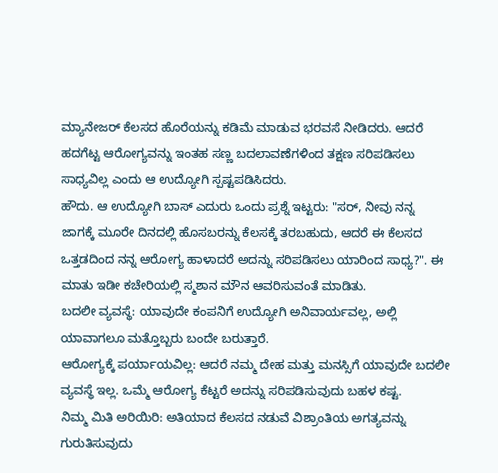ಮ್ಯಾನೇಜರ್ ಕೆಲಸದ ಹೊರೆಯನ್ನು ಕಡಿಮೆ ಮಾಡುವ ಭರವಸೆ ನೀಡಿದರು. ಆದರೆ ಹದಗೆಟ್ಟ ಆರೋಗ್ಯವನ್ನು ಇಂತಹ ಸಣ್ಣ ಬದಲಾವಣೆಗಳಿಂದ ತಕ್ಷಣ ಸರಿಪಡಿಸಲು ಸಾಧ್ಯವಿಲ್ಲ ಎಂದು ಆ ಉದ್ಯೋಗಿ ಸ್ಪಷ್ಟಪಡಿಸಿದರು.
ಹೌದು. ಆ ಉದ್ಯೋಗಿ ಬಾಸ್ ಎದುರು ಒಂದು ಪ್ರಶ್ನೆ ಇಟ್ಟರು: "ಸರ್, ನೀವು ನನ್ನ ಜಾಗಕ್ಕೆ ಮೂರೇ ದಿನದಲ್ಲಿ ಹೊಸಬರನ್ನು ಕೆಲಸಕ್ಕೆ ತರಬಹುದು, ಆದರೆ ಈ ಕೆಲಸದ ಒತ್ತಡದಿಂದ ನನ್ನ ಆರೋಗ್ಯ ಹಾಳಾದರೆ ಅದನ್ನು ಸರಿಪಡಿಸಲು ಯಾರಿಂದ ಸಾಧ್ಯ?". ಈ ಮಾತು ಇಡೀ ಕಚೇರಿಯಲ್ಲಿ ಸ್ಮಶಾನ ಮೌನ ಆವರಿಸುವಂತೆ ಮಾಡಿತು.
ಬದಲೀ ವ್ಯವಸ್ಥೆ: ಯಾವುದೇ ಕಂಪನಿಗೆ ಉದ್ಯೋಗಿ ಅನಿವಾರ್ಯವಲ್ಲ, ಅಲ್ಲಿ ಯಾವಾಗಲೂ ಮತ್ತೊಬ್ಬರು ಬಂದೇ ಬರುತ್ತಾರೆ.
ಆರೋಗ್ಯಕ್ಕೆ ಪರ್ಯಾಯವಿಲ್ಲ: ಆದರೆ ನಮ್ಮ ದೇಹ ಮತ್ತು ಮನಸ್ಸಿಗೆ ಯಾವುದೇ ಬದಲೀ ವ್ಯವಸ್ಥೆ ಇಲ್ಲ. ಒಮ್ಮೆ ಆರೋಗ್ಯ ಕೆಟ್ಟರೆ ಅದನ್ನು ಸರಿಪಡಿಸುವುದು ಬಹಳ ಕಷ್ಟ.
ನಿಮ್ಮ ಮಿತಿ ಅರಿಯಿರಿ: ಅತಿಯಾದ ಕೆಲಸದ ನಡುವೆ ವಿಶ್ರಾಂತಿಯ ಅಗತ್ಯವನ್ನು ಗುರುತಿಸುವುದು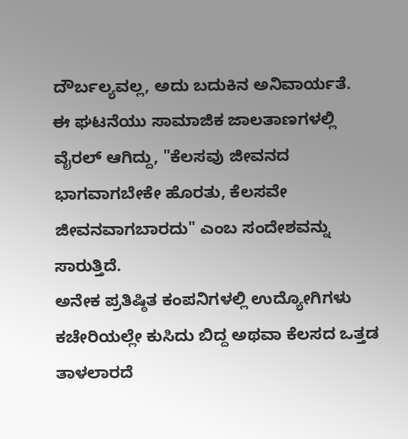ದೌರ್ಬಲ್ಯವಲ್ಲ, ಅದು ಬದುಕಿನ ಅನಿವಾರ್ಯತೆ.
ಈ ಘಟನೆಯು ಸಾಮಾಜಿಕ ಜಾಲತಾಣಗಳಲ್ಲಿ ವೈರಲ್ ಆಗಿದ್ದು, "ಕೆಲಸವು ಜೀವನದ ಭಾಗವಾಗಬೇಕೇ ಹೊರತು, ಕೆಲಸವೇ ಜೀವನವಾಗಬಾರದು" ಎಂಬ ಸಂದೇಶವನ್ನು ಸಾರುತ್ತಿದೆ.
ಅನೇಕ ಪ್ರತಿಷ್ಠಿತ ಕಂಪನಿಗಳಲ್ಲಿ ಉದ್ಯೋಗಿಗಳು ಕಚೇರಿಯಲ್ಲೇ ಕುಸಿದು ಬಿದ್ದ ಅಥವಾ ಕೆಲಸದ ಒತ್ತಡ ತಾಳಲಾರದೆ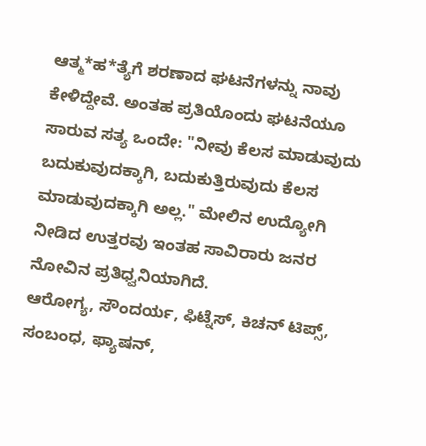ಆತ್ಮ*ಹ*ತ್ಯೆಗೆ ಶರಣಾದ ಘಟನೆಗಳನ್ನು ನಾವು ಕೇಳಿದ್ದೇವೆ. ಅಂತಹ ಪ್ರತಿಯೊಂದು ಘಟನೆಯೂ ಸಾರುವ ಸತ್ಯ ಒಂದೇ: "ನೀವು ಕೆಲಸ ಮಾಡುವುದು ಬದುಕುವುದಕ್ಕಾಗಿ, ಬದುಕುತ್ತಿರುವುದು ಕೆಲಸ ಮಾಡುವುದಕ್ಕಾಗಿ ಅಲ್ಲ." ಮೇಲಿನ ಉದ್ಯೋಗಿ ನೀಡಿದ ಉತ್ತರವು ಇಂತಹ ಸಾವಿರಾರು ಜನರ ನೋವಿನ ಪ್ರತಿಧ್ವನಿಯಾಗಿದೆ.
ಆರೋಗ್ಯ, ಸೌಂದರ್ಯ, ಫಿಟ್ನೆಸ್, ಕಿಚನ್ ಟಿಪ್ಸ್, ಸಂಬಂಧ, ಫ್ಯಾಷನ್,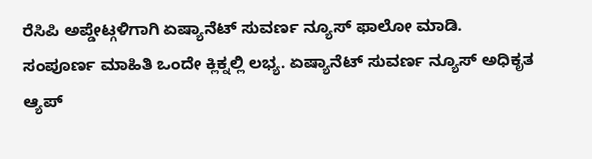ರೆಸಿಪಿ ಅಪ್ಡೇಟ್ಗಳಿಗಾಗಿ ಏಷ್ಯಾನೆಟ್ ಸುವರ್ಣ ನ್ಯೂಸ್ ಫಾಲೋ ಮಾಡಿ. ಸಂಪೂರ್ಣ ಮಾಹಿತಿ ಒಂದೇ ಕ್ಲಿಕ್ನಲ್ಲಿ ಲಭ್ಯ. ಏಷ್ಯಾನೆಟ್ ಸುವರ್ಣ ನ್ಯೂಸ್ ಅಧಿಕೃತ ಆ್ಯಪ್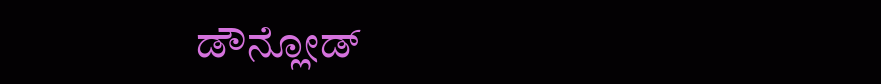ಡೌನ್ಲೋಡ್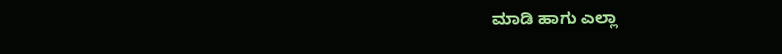ಮಾಡಿ ಹಾಗು ಎಲ್ಲಾ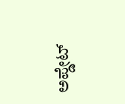ಅಪ್ಡೇಟ್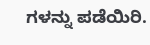ಗಳನ್ನು ಪಡೆಯಿರಿ.